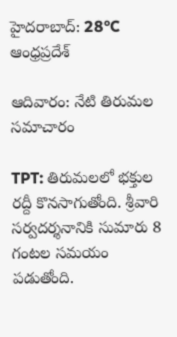హైదరాబాద్: 28°C
ఆంధ్రప్రదేశ్

ఆదివారం: నేటి తిరుమల సమాచారం

TPT: తిరుమలలో భక్తుల రద్దీ కొనసాగుతోంది. శ్రీవారి సర్వదర్శనానికి సుమారు 8 గంటల సమయం పడుతోంది.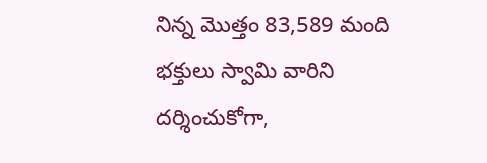నిన్న మొత్తం 83,589 మంది భక్తులు స్వామి వారిని దర్శించుకోగా,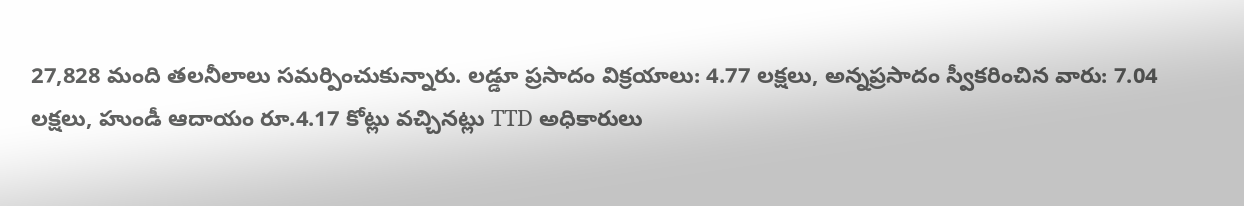27,828 మంది తలనీలాలు సమర్పించుకున్నారు. లడ్డూ ప్రసాదం విక్రయాలు: 4.77 లక్షలు, అన్నప్రసాదం స్వీకరించిన వారు: 7.04 లక్షలు, హుండీ ఆదాయం రూ.4.17 కోట్లు వచ్చినట్లు TTD అధికారులు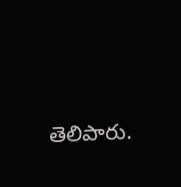తెలిపారు.